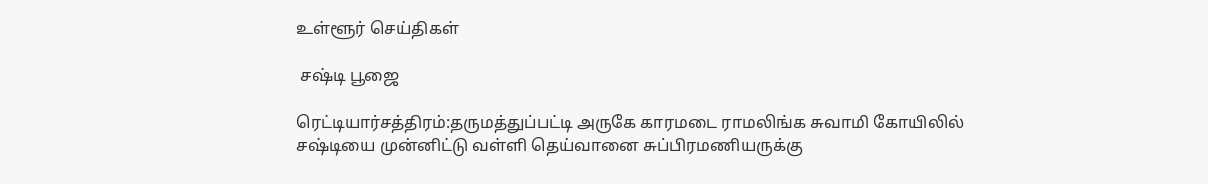உள்ளூர் செய்திகள்

 சஷ்டி பூஜை

ரெட்டியார்சத்திரம்:தருமத்துப்பட்டி அருகே காரமடை ராமலிங்க சுவாமி கோயிலில் சஷ்டியை முன்னிட்டு வள்ளி தெய்வானை சுப்பிரமணியருக்கு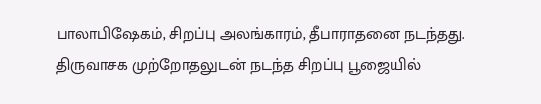பாலாபிஷேகம், சிறப்பு அலங்காரம், தீபாராதனை நடந்தது. திருவாசக முற்றோதலுடன் நடந்த சிறப்பு பூஜையில்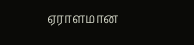ஏராளமான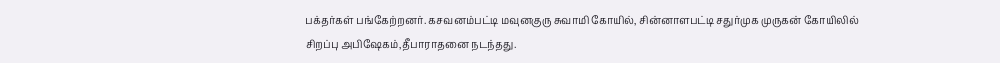பக்தர்கள் பங்கேற்றனர். கசவனம்பட்டி மவுனகுரு சுவாமி கோயில், சின்னாளபட்டி சதுர்முக முருகன் கோயிலில் சிறப்பு அபிஷேகம்,தீபாராதனை நடந்தது.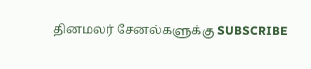தினமலர் சேனல்களுக்கு SUBSCRIBE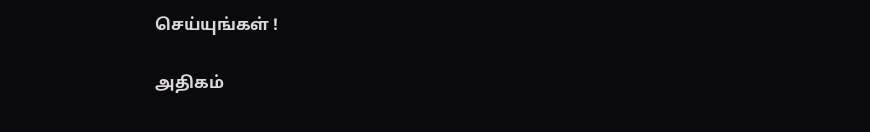செய்யுங்கள் !

அதிகம்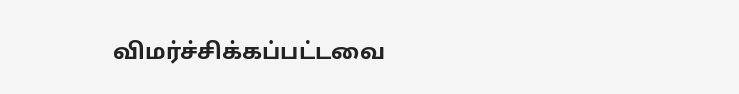விமர்ச்சிக்கப்பட்டவை